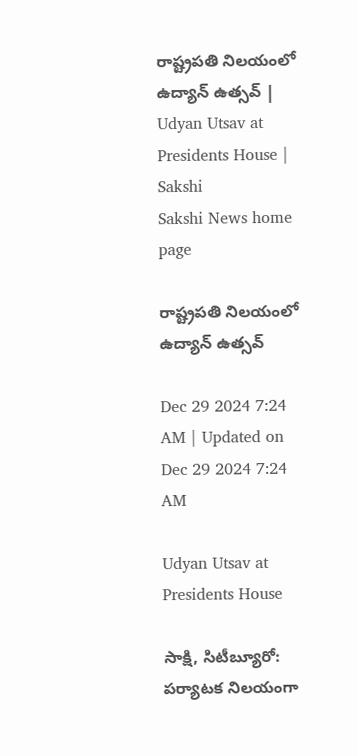రాష్ట్రపతి నిలయంలో ఉద్యాన్‌ ఉత్సవ్‌ | Udyan Utsav at Presidents House | Sakshi
Sakshi News home page

రాష్ట్రపతి నిలయంలో ఉద్యాన్‌ ఉత్సవ్‌

Dec 29 2024 7:24 AM | Updated on Dec 29 2024 7:24 AM

Udyan Utsav at Presidents House

సాక్షి, సిటీబ్యూరో: పర్యాటక నిలయంగా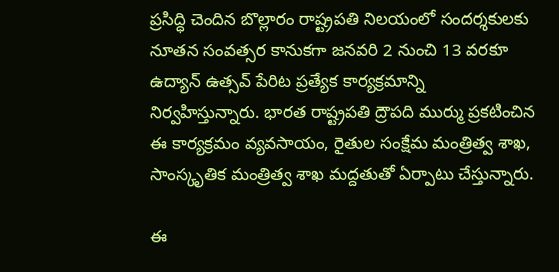ప్రసిద్ధి చెందిన బొల్లారం రాష్ట్రపతి నిలయంలో సందర్శకులకు నూతన సంవత్సర కానుకగా జనవరి 2 నుంచి 13 వరకూ ఉద్యాన్‌ ఉత్సవ్‌ పేరిట ప్రత్యేక కార్యక్రమాన్ని నిర్వహిస్తున్నారు. భారత రాష్ట్రపతి ద్రౌపది ముర్ము ప్రకటించిన ఈ కార్యక్రమం వ్యవసాయం, రైతుల సంక్షేమ మంత్రిత్వ శాఖ, సాంస్కృతిక మంత్రిత్వ శాఖ మద్దతుతో ఏర్పాటు చేస్తున్నారు.

ఈ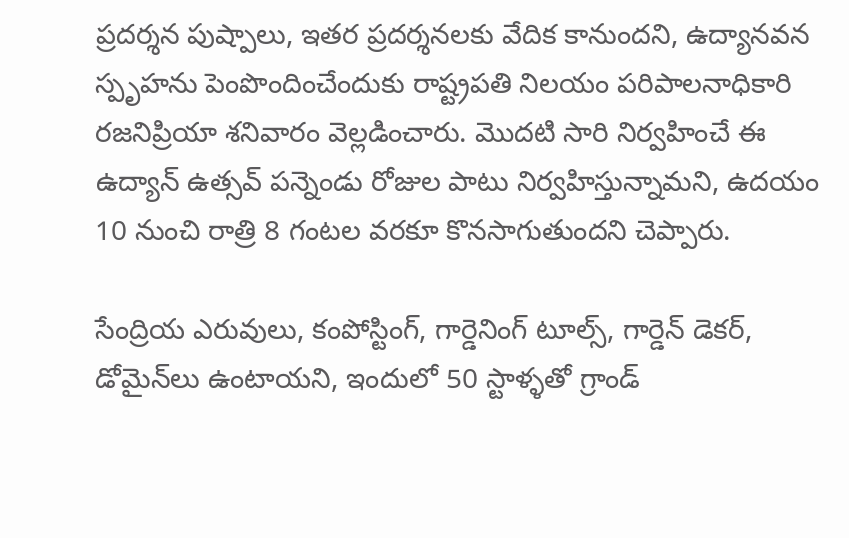ప్రదర్శన పుష్పాలు, ఇతర ప్రదర్శనలకు వేదిక కానుందని, ఉద్యానవన స్పృహను పెంపొందించేందుకు రాష్ట్రపతి నిలయం పరిపాలనాధికారి రజనిప్రియా శనివారం వెల్లడించారు. మొదటి సారి నిర్వహించే ఈ ఉద్యాన్‌ ఉత్సవ్‌ పన్నెండు రోజుల పాటు నిర్వహిస్తున్నామని, ఉదయం 10 నుంచి రాత్రి 8 గంటల వరకూ కొనసాగుతుందని చెప్పారు.

సేంద్రియ ఎరువులు, కంపోస్టింగ్, గార్డెనింగ్‌ టూల్స్, గార్డెన్‌ డెకర్, డోమైన్‌లు ఉంటాయని, ఇందులో 50 స్టాళ్ళతో గ్రాండ్‌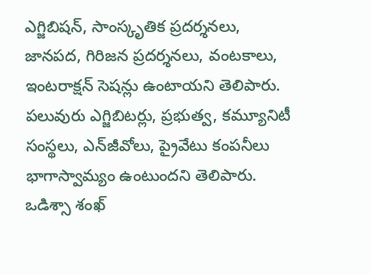ఎగ్జిబిషన్, సాంస్కృతిక ప్రదర్శనలు, జానపద, గిరిజన ప్రదర్శనలు, వంటకాలు, ఇంటరాక్షన్‌ సెషన్లు ఉంటాయని తెలిపారు. పలువురు ఎగ్జిబిటర్లు, ప్రభుత్వ, కమ్యూనిటీ సంస్థలు, ఎన్‌జీవోలు, ప్రైవేటు కంపనీలు భాగాస్వామ్యం ఉంటుందని తెలిపారు. ఒడిశ్సా శంఖ్‌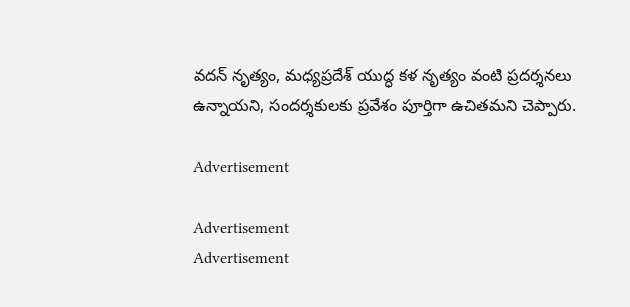వదన్‌ నృత్యం, మధ్యప్రదేశ్‌ యుద్ధ కళ నృత్యం వంటి ప్రదర్శనలు ఉన్నాయని, సందర్శకులకు ప్రవేశం పూర్తిగా ఉచితమని చెప్పారు.

Advertisement

Advertisement
Advertisement